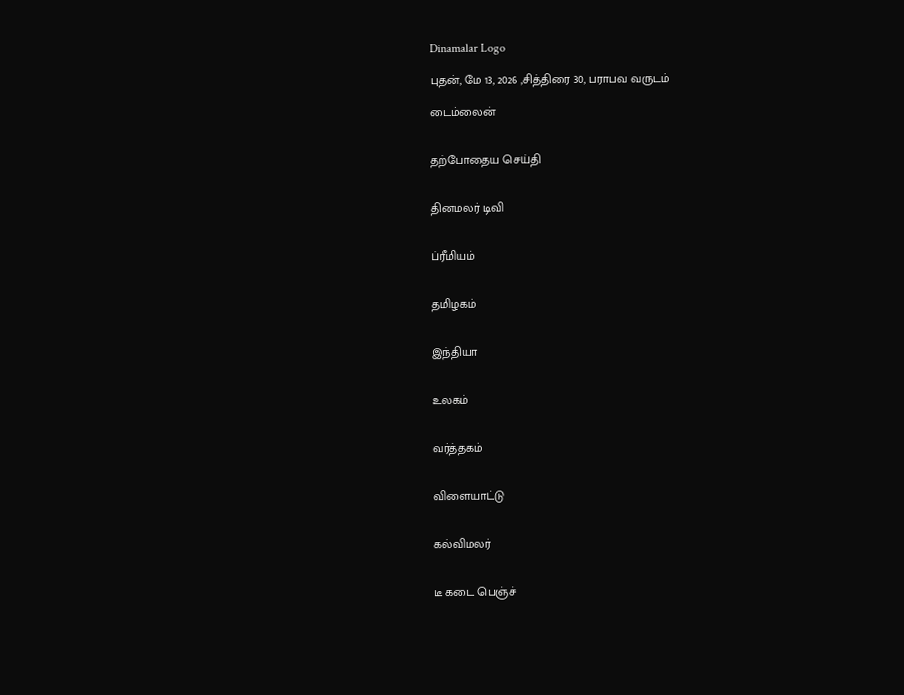Dinamalar Logo

புதன், மே 13, 2026 ,சித்திரை 30, பராபவ வருடம்

டைம்லைன்


தற்போதைய செய்தி


தினமலர் டிவி


ப்ரீமியம்


தமிழகம்


இந்தியா


உலகம்


வர்த்தகம்


விளையாட்டு


கல்விமலர்


டீ கடை பெஞ்ச்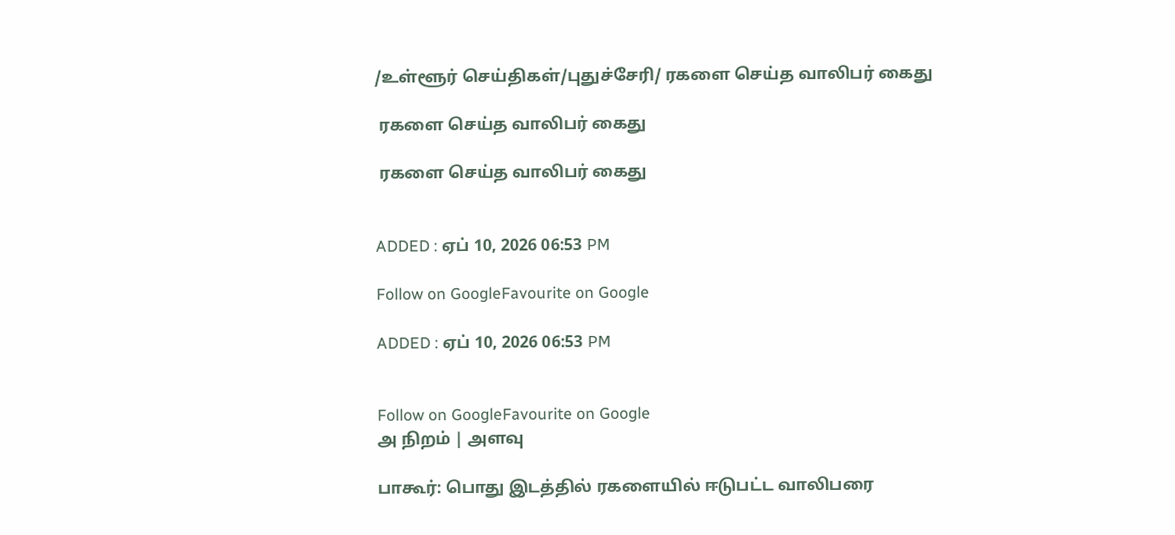/உள்ளூர் செய்திகள்/புதுச்சேரி/ ரகளை செய்த வாலிபர் கைது

 ரகளை செய்த வாலிபர் கைது

 ரகளை செய்த வாலிபர் கைது


ADDED : ஏப் 10, 2026 06:53 PM

Follow on GoogleFavourite on Google

ADDED : ஏப் 10, 2026 06:53 PM


Follow on GoogleFavourite on Google
அ நிறம் | அளவு

பாகூர்: பொது இடத்தில் ரகளையில் ஈடுபட்ட வாலிபரை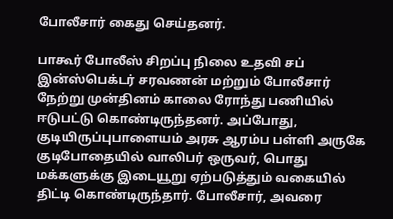போலீசார் கைது செய்தனர்.

பாகூர் போலீஸ் சிறப்பு நிலை உதவி சப் இன்ஸ்பெக்டர் சரவணன் மற்றும் போலீசார் நேற்று முன்தினம் காலை ரோந்து பணியில் ஈடுபட்டு கொண்டிருந்தனர். அப்போது, குடியிருப்புபாளையம் அரசு ஆரம்ப பள்ளி அருகே குடிபோதையில் வாலிபர் ஒருவர், பொது மக்களுக்கு இடையூறு ஏற்படுத்தும் வகையில் திட்டி கொண்டிருந்தார். போலீசார், அவரை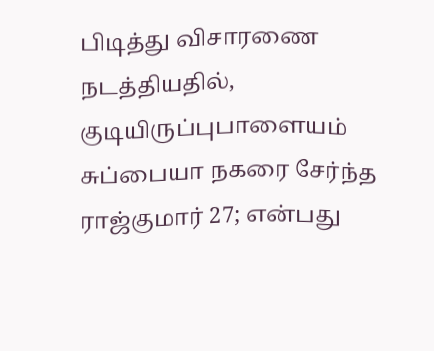பிடித்து விசாரணை நடத்தியதில், குடியிருப்புபாளையம் சுப்பையா நகரை சேர்ந்த ராஜ்குமார் 27; என்பது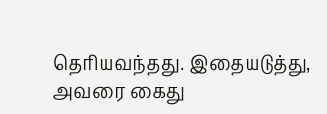தெரியவந்தது. இதையடுத்து, அவரை கைது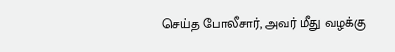செய்த போலீசார், அவர் மீது வழக்கு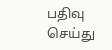பதிவு செய்து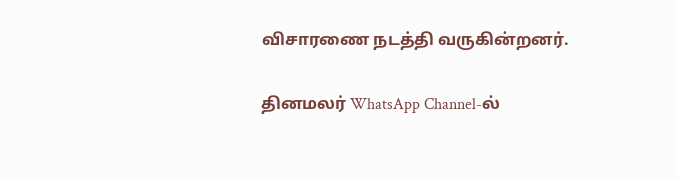விசாரணை நடத்தி வருகின்றனர்.

தினமலர் WhatsApp Channel-ல்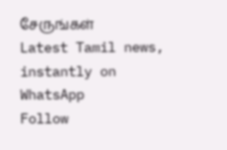சேருங்கள்
Latest Tamil news, instantly on WhatsApp
Follow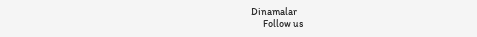Dinamalar
      Follow us